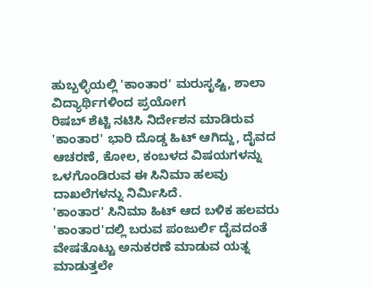ಹುಬ್ಬಳ್ಳಿಯಲ್ಲಿ 'ಕಾಂತಾರ' ಮರುಸೃಷ್ಟಿ, ಶಾಲಾ ವಿದ್ಯಾರ್ಥಿಗಳಿಂದ ಪ್ರಯೋಗ
ರಿಷಬ್ ಶೆಟ್ಟಿ ನಟಿಸಿ ನಿರ್ದೇಶನ ಮಾಡಿರುವ 'ಕಾಂತಾರ' ಭಾರಿ ದೊಡ್ಡ ಹಿಟ್ ಆಗಿದ್ದು, ದೈವದ ಆಚರಣೆ, ಕೋಲ, ಕಂಬಳದ ವಿಷಯಗಳನ್ನು ಒಳಗೊಂಡಿರುವ ಈ ಸಿನಿಮಾ ಹಲವು ದಾಖಲೆಗಳನ್ನು ನಿರ್ಮಿಸಿದೆ.
'ಕಾಂತಾರ' ಸಿನಿಮಾ ಹಿಟ್ ಆದ ಬಳಿಕ ಹಲವರು 'ಕಾಂತಾರ'ದಲ್ಲಿ ಬರುವ ಪಂಜುರ್ಲಿ ದೈವದಂತೆ ವೇಷತೊಟ್ಟು ಅನುಕರಣೆ ಮಾಡುವ ಯತ್ನ ಮಾಡುತ್ತಲೇ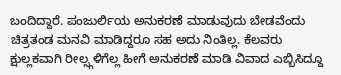ಬಂದಿದ್ದಾರೆ. ಪಂಜುರ್ಲಿಯ ಅನುಕರಣೆ ಮಾಡುವುದು ಬೇಡವೆಂದು ಚಿತ್ರತಂಡ ಮನವಿ ಮಾಡಿದ್ದರೂ ಸಹ ಅದು ನಿಂತಿಲ್ಲ. ಕೆಲವರು ಕ್ಷುಲ್ಲಕವಾಗಿ ರೀಲ್ಸ್ಗಳಿಗೆಲ್ಲ ಹೀಗೆ ಅನುಕರಣೆ ಮಾಡಿ ವಿವಾದ ಎಬ್ಬಿಸಿದ್ದೂ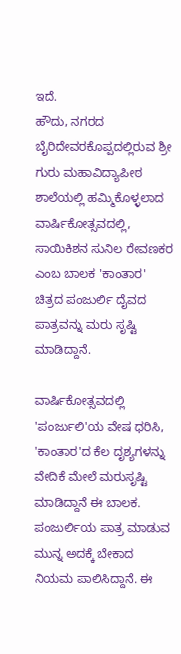ಇದೆ.
ಹೌದು, ನಗರದ ಬೈರಿದೇವರಕೊಪ್ಪದಲ್ಲಿರುವ ಶ್ರೀ ಗುರು ಮಹಾವಿದ್ಯಾಪೀಠ ಶಾಲೆಯಲ್ಲಿ ಹಮ್ಮಿಕೊಳ್ಳಲಾದ ವಾರ್ಷಿಕೋತ್ಸವದಲ್ಲಿ, ಸಾಯಿಕಿಶನ ಸುನಿಲ ರೇವಣಕರ ಎಂಬ ಬಾಲಕ 'ಕಾಂತಾರ' ಚಿತ್ರದ ಪಂಜುರ್ಲಿ ದೈವದ ಪಾತ್ರವನ್ನು ಮರು ಸೃಷ್ಟಿ ಮಾಡಿದ್ದಾನೆ.

ವಾರ್ಷಿಕೋತ್ಸವದಲ್ಲಿ 'ಪಂರ್ಜುಲಿ'ಯ ವೇಷ ಧರಿಸಿ, 'ಕಾಂತಾರ'ದ ಕೆಲ ದೃಶ್ಯಗಳನ್ನು ವೇದಿಕೆ ಮೇಲೆ ಮರುಸೃಷ್ಟಿ ಮಾಡಿದ್ದಾನೆ ಈ ಬಾಲಕ. ಪಂಜುರ್ಲಿಯ ಪಾತ್ರ ಮಾಡುವ ಮುನ್ನ ಅದಕ್ಕೆ ಬೇಕಾದ ನಿಯಮ ಪಾಲಿಸಿದ್ದಾನೆ. ಈ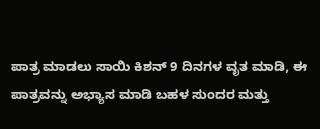ಪಾತ್ರ ಮಾಡಲು ಸಾಯಿ ಕಿಶನ್ 9 ದಿನಗಳ ವೃತ ಮಾಡಿ, ಈ ಪಾತ್ರವನ್ನು ಅಭ್ಯಾಸ ಮಾಡಿ ಬಹಳ ಸುಂದರ ಮತ್ತು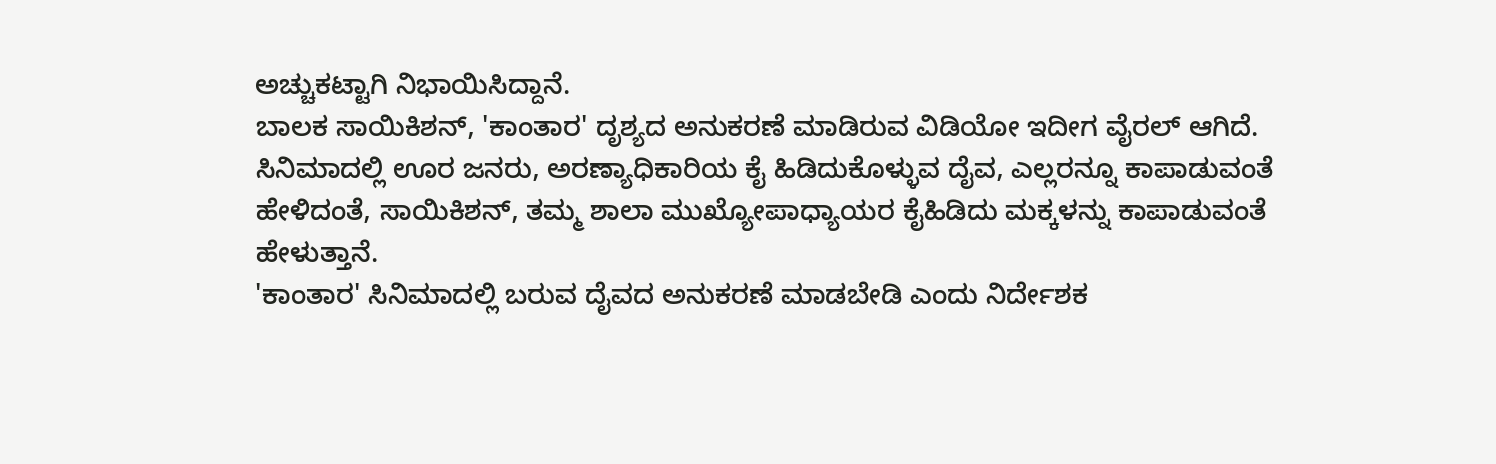ಅಚ್ಚುಕಟ್ಟಾಗಿ ನಿಭಾಯಿಸಿದ್ದಾನೆ.
ಬಾಲಕ ಸಾಯಿಕಿಶನ್, 'ಕಾಂತಾರ' ದೃಶ್ಯದ ಅನುಕರಣೆ ಮಾಡಿರುವ ವಿಡಿಯೋ ಇದೀಗ ವೈರಲ್ ಆಗಿದೆ. ಸಿನಿಮಾದಲ್ಲಿ ಊರ ಜನರು, ಅರಣ್ಯಾಧಿಕಾರಿಯ ಕೈ ಹಿಡಿದುಕೊಳ್ಳುವ ದೈವ, ಎಲ್ಲರನ್ನೂ ಕಾಪಾಡುವಂತೆ ಹೇಳಿದಂತೆ, ಸಾಯಿಕಿಶನ್, ತಮ್ಮ ಶಾಲಾ ಮುಖ್ಯೋಪಾಧ್ಯಾಯರ ಕೈಹಿಡಿದು ಮಕ್ಕಳನ್ನು ಕಾಪಾಡುವಂತೆ ಹೇಳುತ್ತಾನೆ.
'ಕಾಂತಾರ' ಸಿನಿಮಾದಲ್ಲಿ ಬರುವ ದೈವದ ಅನುಕರಣೆ ಮಾಡಬೇಡಿ ಎಂದು ನಿರ್ದೇಶಕ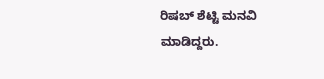ರಿಷಬ್ ಶೆಟ್ಟಿ ಮನವಿ ಮಾಡಿದ್ದರು.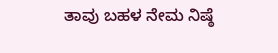ತಾವು ಬಹಳ ನೇಮ ನಿಷ್ಠೆ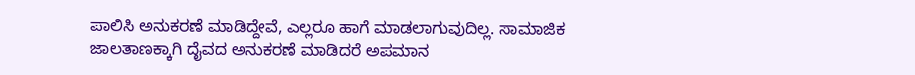ಪಾಲಿಸಿ ಅನುಕರಣೆ ಮಾಡಿದ್ದೇವೆ, ಎಲ್ಲರೂ ಹಾಗೆ ಮಾಡಲಾಗುವುದಿಲ್ಲ. ಸಾಮಾಜಿಕ ಜಾಲತಾಣಕ್ಕಾಗಿ ದೈವದ ಅನುಕರಣೆ ಮಾಡಿದರೆ ಅಪಮಾನ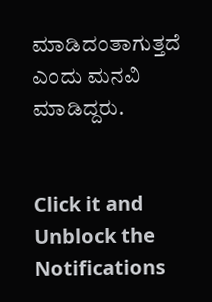ಮಾಡಿದಂತಾಗುತ್ತದೆ ಎಂದು ಮನವಿ ಮಾಡಿದ್ದರು.


Click it and Unblock the Notifications